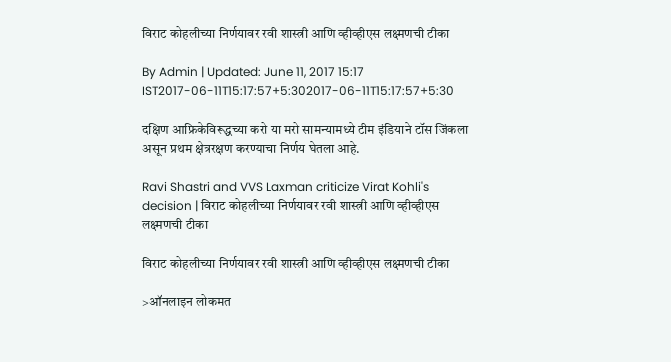विराट कोहलीच्या निर्णयावर रवी शास्त्री आणि व्हीव्हीएस लक्ष्मणची टीका

By Admin | Updated: June 11, 2017 15:17 IST2017-06-11T15:17:57+5:302017-06-11T15:17:57+5:30

दक्षिण आफ्रिकेविरूद्धच्या करो या मरो सामन्यामध्ये टीम इंडियाने टॉस जिंकला असून प्रथम क्षेत्ररक्षण करण्याचा निर्णय घेतला आहे.

Ravi Shastri and VVS Laxman criticize Virat Kohli's decision | विराट कोहलीच्या निर्णयावर रवी शास्त्री आणि व्हीव्हीएस लक्ष्मणची टीका

विराट कोहलीच्या निर्णयावर रवी शास्त्री आणि व्हीव्हीएस लक्ष्मणची टीका

>ऑनलाइन लोकमत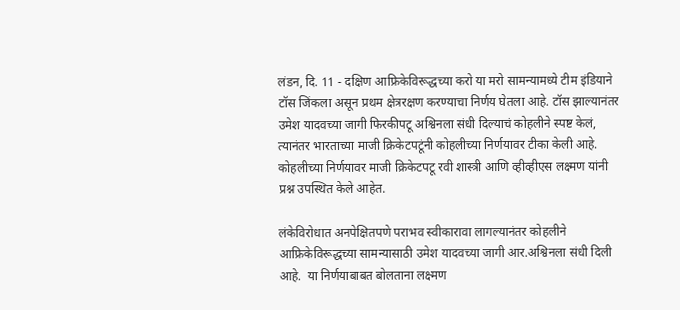लंडन, दि. 11 - दक्षिण आफ्रिकेविरूद्धच्या करो या मरो सामन्यामध्ये टीम इंडियाने टॉस जिंकला असून प्रथम क्षेत्ररक्षण करण्याचा निर्णय घेतला आहे. टॉस झाल्यानंतर उमेश यादवच्या जागी फिरकीपटू अश्विनला संधी दिल्याचं कोहलीने स्पष्ट केलं, त्यानंतर भारताच्या माजी क्रिकेटपटूंनी कोहलीच्या निर्णयावर टीका केली आहे. कोहलीच्या निर्णयावर माजी क्रिकेटपटू रवी शास्त्री आणि व्हीव्हीएस लक्ष्मण यांनी प्रश्न उपस्थित केले आहेत.

लंकेविरोधात अनपेक्षितपणे पराभव स्वीकारावा लागल्यानंतर कोहलीने आफ्रिकेविरूद्धच्या सामन्यासाठी उमेश यादवच्या जागी आर.अश्विनला संधी दिली आहे.  या निर्णयाबाबत बोलताना लक्ष्मण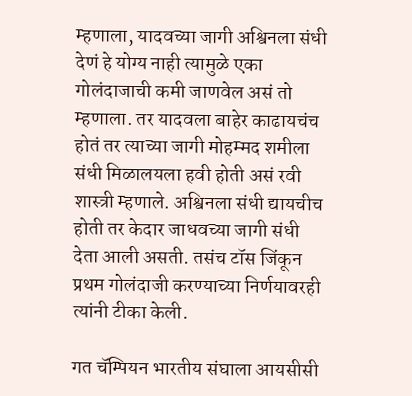म्हणाला, यादवच्या जागी अश्विनला संधी देणं हे योग्य नाही त्यामुळे एका गोलंदाजाची कमी जाणवेल असं तो म्हणाला. तर यादवला बाहेर काढायचंच होतं तर त्याच्या जागी मोहम्मद शमीला संधी मिळालयला हवी होती असं रवी शास्त्री म्हणाले. अश्विनला संधी द्यायचीच होती तर केदार जाधवच्या जागी संधी देता आली असती. तसंच टॉस जिंकून प्रथम गोलंदाजी करण्याच्या निर्णयावरही त्यांनी टीका केली.

गत चॅम्पियन भारतीय संघाला आयसीसी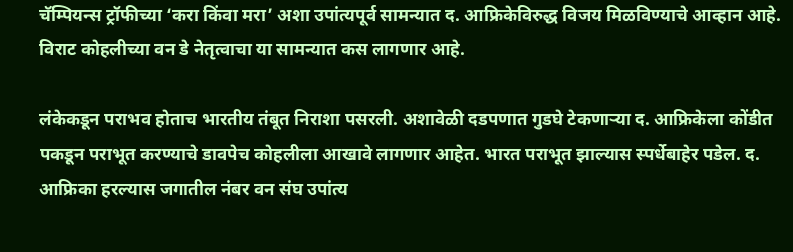चॅम्पियन्स ट्रॉफीच्या ‘करा किंवा मरा’ अशा उपांत्यपूर्व सामन्यात द. आफ्रिकेविरुद्ध विजय मिळविण्याचे आव्हान आहे. विराट कोहलीच्या वन डे नेतृत्वाचा या सामन्यात कस लागणार आहे.

लंकेकडून पराभव होताच भारतीय तंबूत निराशा पसरली. अशावेळी दडपणात गुडघे टेकणाऱ्या द. आफ्रिकेला कोंडीत पकडून पराभूत करण्याचे डावपेच कोहलीला आखावे लागणार आहेत. भारत पराभूत झाल्यास स्पर्धेबाहेर पडेल. द. आफ्रिका हरल्यास जगातील नंबर वन संघ उपांत्य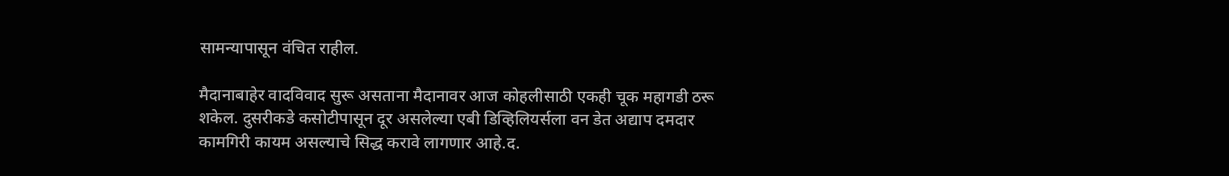सामन्यापासून वंचित राहील.

मैदानाबाहेर वादविवाद सुरू असताना मैदानावर आज कोहलीसाठी एकही चूक महागडी ठरू शकेल. दुसरीकडे कसोटीपासून दूर असलेल्या एबी डिव्हिलियर्सला वन डेत अद्याप दमदार कामगिरी कायम असल्याचे सिद्ध करावे लागणार आहे.द.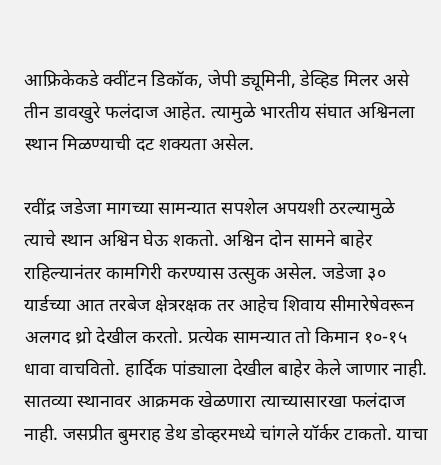आफ्रिकेकडे क्वींटन डिकॉक, जेपी ड्यूमिनी, डेव्हिड मिलर असे तीन डावखुरे फलंदाज आहेत. त्यामुळे भारतीय संघात अश्विनला स्थान मिळण्याची दट शक्यता असेल.

रवींद्र जडेजा मागच्या सामन्यात सपशेल अपयशी ठरल्यामुळे त्याचे स्थान अश्विन घेऊ शकतो. अश्विन दोन सामने बाहेर राहिल्यानंतर कामगिरी करण्यास उत्सुक असेल. जडेजा ३० यार्डच्या आत तरबेज क्षेत्ररक्षक तर आहेच शिवाय सीमारेषेवरून अलगद थ्रो देखील करतो. प्रत्येक सामन्यात तो किमान १०-१५ धावा वाचवितो. हार्दिक पांड्याला देखील बाहेर केले जाणार नाही. सातव्या स्थानावर आक्रमक खेळणारा त्याच्यासारखा फलंदाज नाही. जसप्रीत बुमराह डेथ डोव्हरमध्ये चांगले यॉर्कर टाकतो. याचा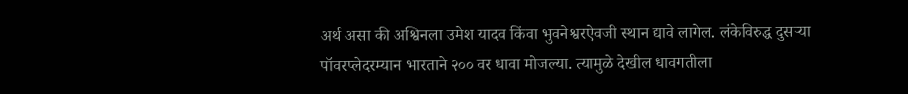अर्थ असा की अश्विनला उमेश यादव किंवा भुवनेश्वरऐवजी स्थान द्यावे लागेल. लंकेविरुद्ध दुसऱ्या पॉवरप्लेदरम्यान भारताने २०० वर धावा मोजल्या. त्यामुळे देखील धावगतीला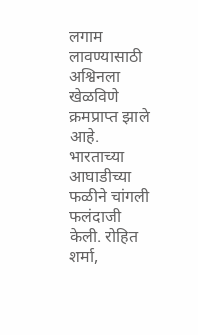लगाम लावण्यासाठी अश्विनला खेळविणे क्रमप्राप्त झाले आहे. भारताच्या आघाडीच्या फळीने चांगली फलंदाजी केली. रोहित शर्मा,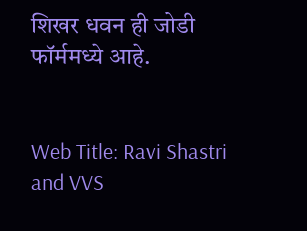शिखर धवन ही जोडी फॉर्ममध्ये आहे.


Web Title: Ravi Shastri and VVS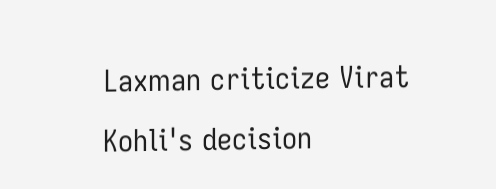Laxman criticize Virat Kohli's decision